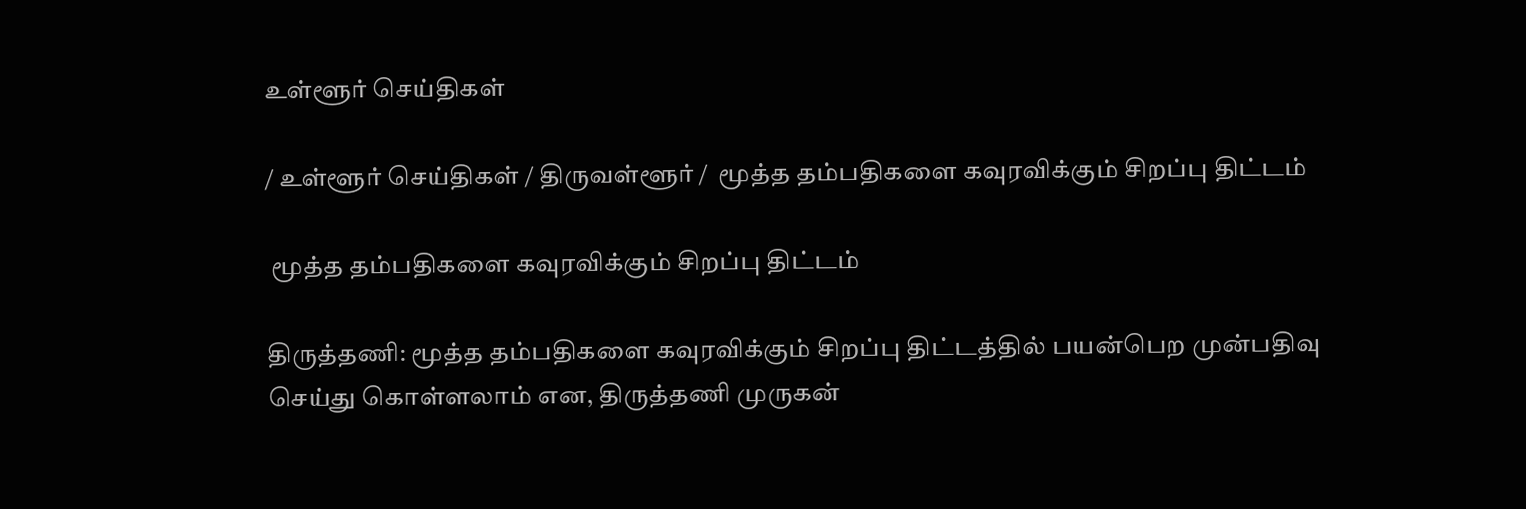உள்ளூர் செய்திகள்

/ உள்ளூர் செய்திகள் / திருவள்ளூர் /  மூத்த தம்பதிகளை கவுரவிக்கும் சிறப்பு திட்டம்

 மூத்த தம்பதிகளை கவுரவிக்கும் சிறப்பு திட்டம்

திருத்தணி: மூத்த தம்பதிகளை கவுரவிக்கும் சிறப்பு திட்டத்தில் பயன்பெற முன்பதிவு செய்து கொள்ளலாம் என, திருத்தணி முருகன்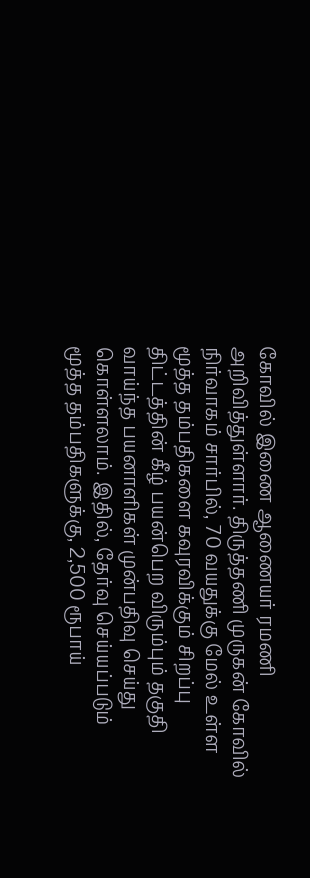கோவில் இணை ஆணையர் ரமணி அறிவித்துள்ளார். திருத்தணி முருகன் கோவில் நிர்வாகம் சார்பில், 70 வயதுக்கு மேல் உள்ள மூத்த தம்பதிகளை கவுரவிக்கும் சிறப்பு திட்டத்தின் கீழ் பயன்பெற விரும்பும் தகுதி வாய்ந்த பயனாளிகள் முன்பதிவு செய்து கொள்ளலாம். இதில், தேர்வு செய்யப்படும் மூத்த தம்பதிகளுக்கு, 2,500 ரூபாய்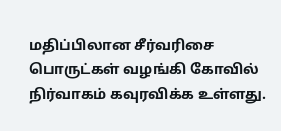மதிப்பிலான சீர்வரிசை பொருட்கள் வழங்கி கோவில் நிர்வாகம் கவுரவிக்க உள்ளது.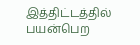இத்திட்டத்தில் பயன்பெற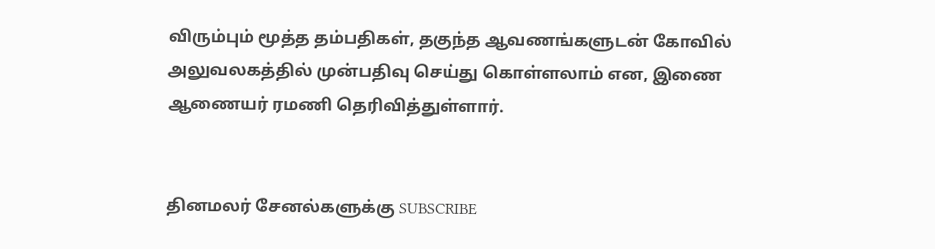விரும்பும் மூத்த தம்பதிகள், தகுந்த ஆவணங்களுடன் கோவில் அலுவலகத்தில் முன்பதிவு செய்து கொள்ளலாம் என, இணை ஆணையர் ரமணி தெரிவித்துள்ளார்.


தினமலர் சேனல்களுக்கு SUBSCRIBE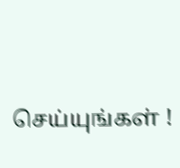செய்யுங்கள் !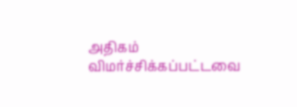அதிகம் விமர்ச்சிக்கப்பட்டவை